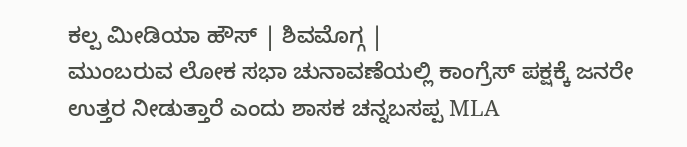ಕಲ್ಪ ಮೀಡಿಯಾ ಹೌಸ್ | ಶಿವಮೊಗ್ಗ |
ಮುಂಬರುವ ಲೋಕ ಸಭಾ ಚುನಾವಣೆಯಲ್ಲಿ ಕಾಂಗ್ರೆಸ್ ಪಕ್ಷಕ್ಕೆ ಜನರೇ ಉತ್ತರ ನೀಡುತ್ತಾರೆ ಎಂದು ಶಾಸಕ ಚನ್ನಬಸಪ್ಪ MLA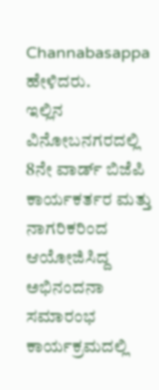Channabasappa ಹೇಳಿದರು.
ಇಲ್ಲಿನ ವಿನೋಬನಗರದಲ್ಲಿ 8ನೇ ವಾರ್ಡ್ ಬಿಜೆಪಿ ಕಾರ್ಯಕರ್ತರ ಮತ್ತು ನಾಗರಿಕರಿಂದ ಆಯೋಜಿಸಿದ್ದ ಅಭಿನಂದನಾ ಸಮಾರಂಭ ಕಾರ್ಯಕ್ರಮದಲ್ಲಿ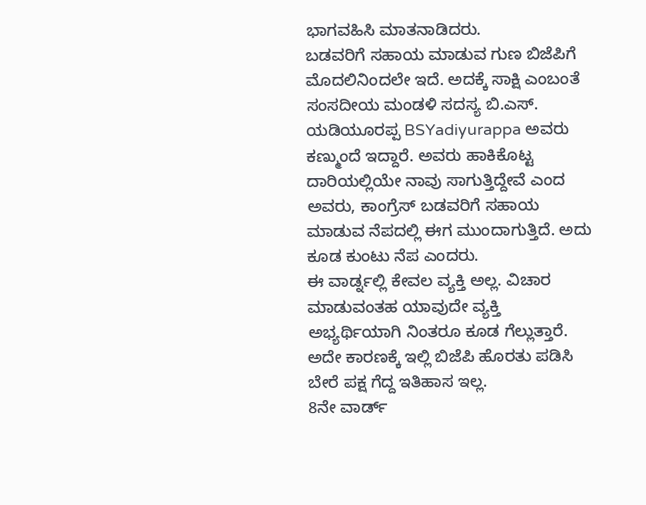ಭಾಗವಹಿಸಿ ಮಾತನಾಡಿದರು.
ಬಡವರಿಗೆ ಸಹಾಯ ಮಾಡುವ ಗುಣ ಬಿಜೆಪಿಗೆ ಮೊದಲಿನಿಂದಲೇ ಇದೆ. ಅದಕ್ಕೆ ಸಾಕ್ಷಿ ಎಂಬಂತೆ ಸಂಸದೀಯ ಮಂಡಳಿ ಸದಸ್ಯ ಬಿ.ಎಸ್. ಯಡಿಯೂರಪ್ಪ BSYadiyurappa ಅವರು ಕಣ್ಮುಂದೆ ಇದ್ದಾರೆ. ಅವರು ಹಾಕಿಕೊಟ್ಟ ದಾರಿಯಲ್ಲಿಯೇ ನಾವು ಸಾಗುತ್ತಿದ್ದೇವೆ ಎಂದ ಅವರು, ಕಾಂಗ್ರೆಸ್ ಬಡವರಿಗೆ ಸಹಾಯ ಮಾಡುವ ನೆಪದಲ್ಲಿ ಈಗ ಮುಂದಾಗುತ್ತಿದೆ. ಅದು ಕೂಡ ಕುಂಟು ನೆಪ ಎಂದರು.
ಈ ವಾರ್ಡ್ನಲ್ಲಿ ಕೇವಲ ವ್ಯಕ್ತಿ ಅಲ್ಲ. ವಿಚಾರ ಮಾಡುವಂತಹ ಯಾವುದೇ ವ್ಯಕ್ತಿ ಅಭ್ಯರ್ಥಿಯಾಗಿ ನಿಂತರೂ ಕೂಡ ಗೆಲ್ಲುತ್ತಾರೆ. ಅದೇ ಕಾರಣಕ್ಕೆ ಇಲ್ಲಿ ಬಿಜೆಪಿ ಹೊರತು ಪಡಿಸಿ ಬೇರೆ ಪಕ್ಷ ಗೆದ್ದ ಇತಿಹಾಸ ಇಲ್ಲ.
8ನೇ ವಾರ್ಡ್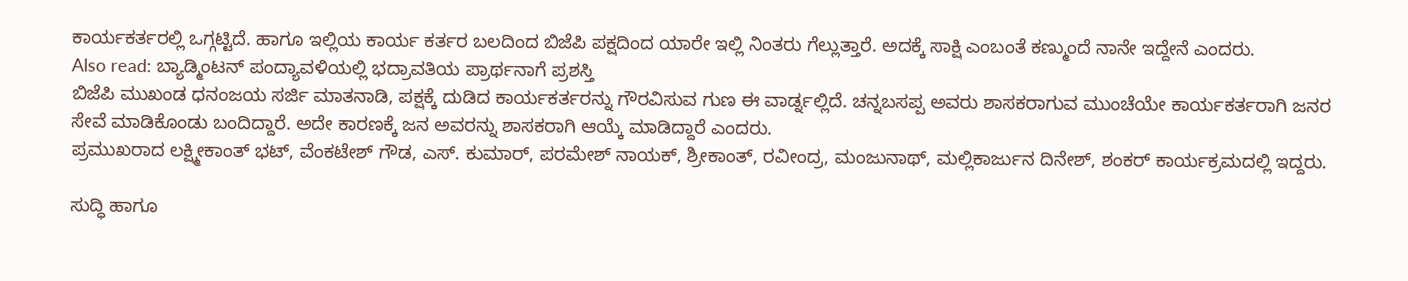ಕಾರ್ಯಕರ್ತರಲ್ಲಿ ಒಗ್ಗಟ್ಟಿದೆ. ಹಾಗೂ ಇಲ್ಲಿಯ ಕಾರ್ಯ ಕರ್ತರ ಬಲದಿಂದ ಬಿಜೆಪಿ ಪಕ್ಷದಿಂದ ಯಾರೇ ಇಲ್ಲಿ ನಿಂತರು ಗೆಲ್ಲುತ್ತಾರೆ. ಅದಕ್ಕೆ ಸಾಕ್ಷಿ ಎಂಬಂತೆ ಕಣ್ಮುಂದೆ ನಾನೇ ಇದ್ದೇನೆ ಎಂದರು.
Also read: ಬ್ಯಾಡ್ಮಿಂಟನ್ ಪಂದ್ಯಾವಳಿಯಲ್ಲಿ ಭದ್ರಾವತಿಯ ಪ್ರಾರ್ಥನಾಗೆ ಪ್ರಶಸ್ತಿ
ಬಿಜೆಪಿ ಮುಖಂಡ ಧನಂಜಯ ಸರ್ಜಿ ಮಾತನಾಡಿ, ಪಕ್ಷಕ್ಕೆ ದುಡಿದ ಕಾರ್ಯಕರ್ತರನ್ನು ಗೌರವಿಸುವ ಗುಣ ಈ ವಾರ್ಡ್ನಲ್ಲಿದೆ. ಚನ್ನಬಸಪ್ಪ ಅವರು ಶಾಸಕರಾಗುವ ಮುಂಚೆಯೇ ಕಾರ್ಯಕರ್ತರಾಗಿ ಜನರ ಸೇವೆ ಮಾಡಿಕೊಂಡು ಬಂದಿದ್ದಾರೆ. ಅದೇ ಕಾರಣಕ್ಕೆ ಜನ ಅವರನ್ನು ಶಾಸಕರಾಗಿ ಆಯ್ಕೆ ಮಾಡಿದ್ದಾರೆ ಎಂದರು.
ಪ್ರಮುಖರಾದ ಲಕ್ಷ್ಮೀಕಾಂತ್ ಭಟ್, ವೆಂಕಟೇಶ್ ಗೌಡ, ಎಸ್. ಕುಮಾರ್, ಪರಮೇಶ್ ನಾಯಕ್, ಶ್ರೀಕಾಂತ್, ರವೀಂದ್ರ, ಮಂಜುನಾಥ್, ಮಲ್ಲಿಕಾರ್ಜುನ ದಿನೇಶ್, ಶಂಕರ್ ಕಾರ್ಯಕ್ರಮದಲ್ಲಿ ಇದ್ದರು.

ಸುದ್ಧಿ ಹಾಗೂ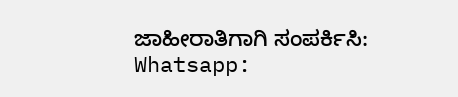ಜಾಹೀರಾತಿಗಾಗಿ ಸಂಪರ್ಕಿಸಿ: Whatsapp: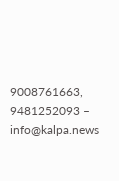9008761663, 9481252093 – info@kalpa.news